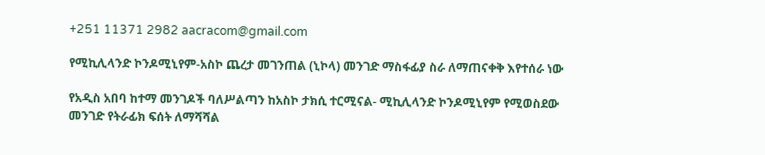+251 11371 2982 aacracom@gmail.com

የሚኪሊላንድ ኮንዶሚኒየም-አስኮ ጨረታ መገንጠል (ኒኮላ) መንገድ ማስፋፊያ ስራ ለማጠናቀቅ እየተሰራ ነው

የአዲስ አበባ ከተማ መንገዶች ባለሥልጣን ከአስኮ ታክሲ ተርሚናል- ሚኪሊላንድ ኮንዶሚኒየም የሚወስደው መንገድ የትራፊክ ፍሰት ለማሻሻል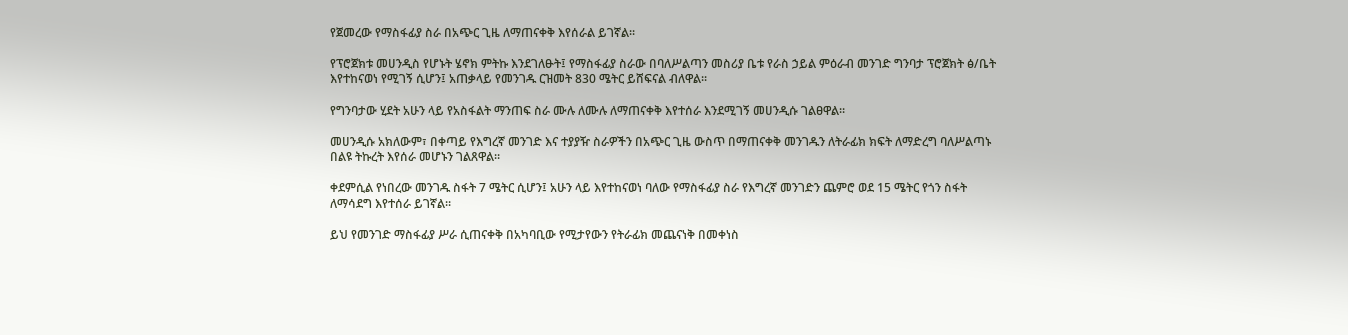የጀመረው የማስፋፊያ ስራ በአጭር ጊዜ ለማጠናቀቅ እየሰራል ይገኛል፡፡

የፕሮጀክቱ መሀንዲስ የሆኑት ሄኖክ ምትኩ እንደገለፁት፤ የማስፋፊያ ስራው በባለሥልጣን መስሪያ ቤቱ የራስ ኃይል ምዕራብ መንገድ ግንባታ ፕሮጀክት ፅ/ቤት እየተከናወነ የሚገኝ ሲሆን፤ አጠቃላይ የመንገዱ ርዝመት 830 ሜትር ይሸፍናል ብለዋል፡፡

የግንባታው ሂደት አሁን ላይ የአስፋልት ማንጠፍ ስራ ሙሉ ለሙሉ ለማጠናቀቅ እየተሰራ እንደሚገኝ መሀንዲሱ ገልፀዋል።

መሀንዲሱ አክለውም፣ በቀጣይ የእግረኛ መንገድ እና ተያያዥ ስራዎችን በአጭር ጊዜ ውስጥ በማጠናቀቅ መንገዱን ለትራፊክ ክፍት ለማድረግ ባለሥልጣኑ በልዩ ትኩረት እየሰራ መሆኑን ገልጸዋል።

ቀደምሲል የነበረው መንገዱ ስፋት 7 ሜትር ሲሆን፤ አሁን ላይ እየተከናወነ ባለው የማስፋፊያ ስራ የእግረኛ መንገድን ጨምሮ ወደ 15 ሜትር የጎን ስፋት ለማሳደግ እየተሰራ ይገኛል።

ይህ የመንገድ ማስፋፊያ ሥራ ሲጠናቀቅ በአካባቢው የሚታየውን የትራፊክ መጨናነቅ በመቀነስ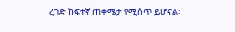ረገድ ከፍተኛ ጠቀሜታ የሚሰጥ ይሆናል፡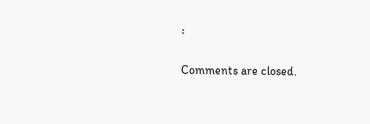፡

Comments are closed.